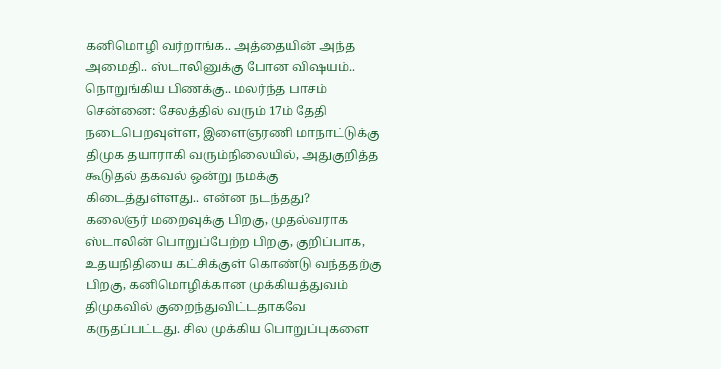கனிமொழி வர்றாங்க.. அத்தையின் அந்த அமைதி.. ஸ்டாலினுக்கு போன விஷயம்.. நொறுங்கிய பிணக்கு.. மலர்ந்த பாசம்
சென்னை: சேலத்தில் வரும் 17ம் தேதி நடைபெறவுள்ள, இளைஞரணி மாநாட்டுக்கு திமுக தயாராகி வரும்நிலையில், அதுகுறித்த கூடுதல் தகவல் ஒன்று நமக்கு கிடைத்துள்ளது.. என்ன நடந்தது?
கலைஞர் மறைவுக்கு பிறகு, முதல்வராக ஸ்டாலின் பொறுப்பேற்ற பிறகு, குறிப்பாக, உதயநிதியை கட்சிக்குள் கொண்டு வந்ததற்கு பிறகு, கனிமொழிக்கான முக்கியத்துவம் திமுகவில் குறைந்துவிட்டதாகவே கருதப்பட்டது. சில முக்கிய பொறுப்புகளை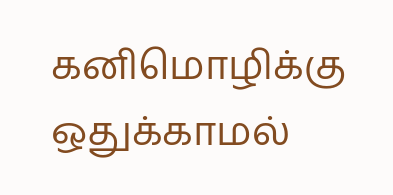கனிமொழிக்கு ஒதுக்காமல்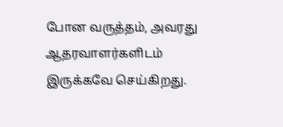போன வருத்தம், அவரது ஆதரவாளர்களிடம் இருக்கவே செய்கிறது.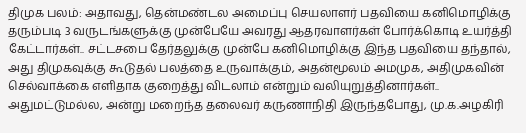திமுக பலம்: அதாவது, தென்மண்டல அமைப்பு செயலாளர் பதவியை கனிமொழிக்கு தரும்படி 3 வருடங்களுக்கு முன்பேயே அவரது ஆதரவாளர்கள் போர்க்கொடி உயர்த்தி கேட்டார்கள்.. சட்டசபை தேர்தலுக்கு முன்பே கனிமொழிக்கு இந்த பதவியை தந்தால், அது திமுகவுக்கு கூடுதல் பலத்தை உருவாக்கும், அதன்மூலம் அமமுக, அதிமுகவின் செல்வாக்கை எளிதாக குறைத்து விடலாம் என்றும் வலியுறுத்தினார்கள்..
அதுமட்டுமல்ல, அன்று மறைந்த தலைவர் கருணாநிதி இருந்தபோது, மு.க.அழகிரி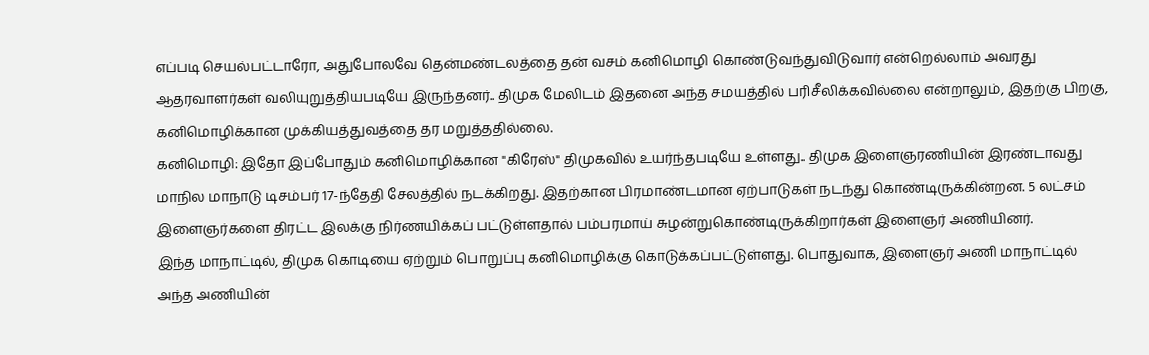எப்படி செயல்பட்டாரோ, அதுபோலவே தென்மண்டலத்தை தன் வசம் கனிமொழி கொண்டுவந்துவிடுவார் என்றெல்லாம் அவரது ஆதரவாளர்கள் வலியுறுத்தியபடியே இருந்தனர்.. திமுக மேலிடம் இதனை அந்த சமயத்தில் பரிசீலிக்கவில்லை என்றாலும், இதற்கு பிறகு, கனிமொழிக்கான முக்கியத்துவத்தை தர மறுத்ததில்லை.
கனிமொழி: இதோ இப்போதும் கனிமொழிக்கான "கிரேஸ்" திமுகவில் உயர்ந்தபடியே உள்ளது.. திமுக இளைஞரணியின் இரண்டாவது மாநில மாநாடு டிசம்பர் 17-ந்தேதி சேலத்தில் நடக்கிறது. இதற்கான பிரமாண்டமான ஏற்பாடுகள் நடந்து கொண்டிருக்கின்றன. 5 லட்சம் இளைஞர்களை திரட்ட இலக்கு நிர்ணயிக்கப் பட்டுள்ளதால் பம்பரமாய் சுழன்றுகொண்டிருக்கிறார்கள் இளைஞர் அணியினர்.
இந்த மாநாட்டில், திமுக கொடியை ஏற்றும் பொறுப்பு கனிமொழிக்கு கொடுக்கப்பட்டுள்ளது. பொதுவாக, இளைஞர் அணி மாநாட்டில் அந்த அணியின்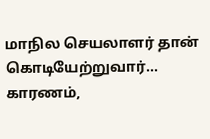மாநில செயலாளர் தான் கொடியேற்றுவார்... காரணம்,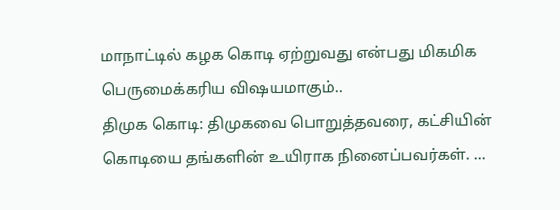மாநாட்டில் கழக கொடி ஏற்றுவது என்பது மிகமிக பெருமைக்கரிய விஷயமாகும்..
திமுக கொடி: திமுகவை பொறுத்தவரை, கட்சியின் கொடியை தங்களின் உயிராக நினைப்பவர்கள். ...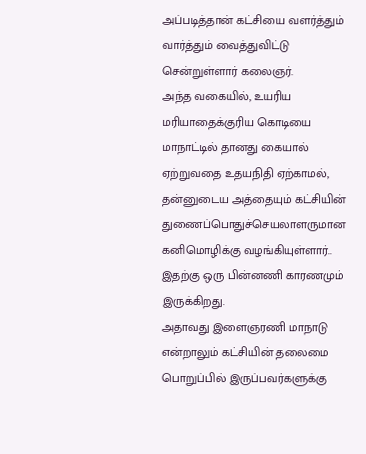அப்படித்தான் கட்சியை வளர்த்தும் வார்த்தும் வைத்துவிட்டு சென்றுள்ளார் கலைஞர்.
அந்த வகையில், உயரிய மரியாதைக்குரிய கொடியை மாநாட்டில் தானது கையால் ஏற்றுவதை உதயநிதி ஏற்காமல், தன்னுடைய அத்தையும் கட்சியின் துணைப்பொதுச்செயலாளருமான கனிமொழிக்கு வழங்கியுள்ளார்.. இதற்கு ஒரு பின்னணி காரணமும் இருக்கிறது.
அதாவது இளைஞரணி மாநாடு என்றாலும் கட்சியின் தலைமை பொறுப்பில் இருப்பவர்களுக்கு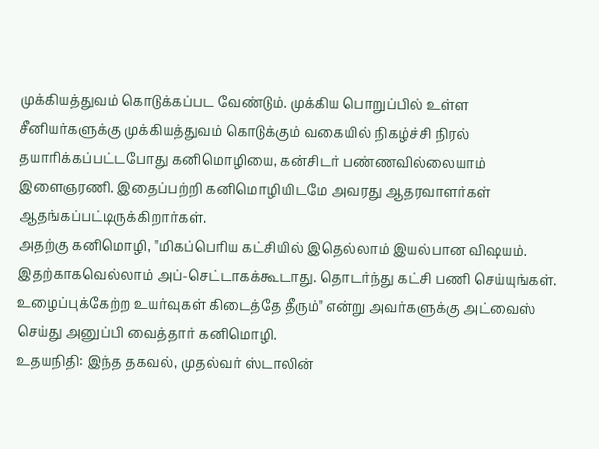முக்கியத்துவம் கொடுக்கப்பட வேண்டும். முக்கிய பொறுப்பில் உள்ள சீனியர்களுக்கு முக்கியத்துவம் கொடுக்கும் வகையில் நிகழ்ச்சி நிரல் தயாரிக்கப்பட்டபோது கனிமொழியை, கன்சிடர் பண்ணவில்லையாம் இளைஞரணி. இதைப்பற்றி கனிமொழியிடமே அவரது ஆதரவாளர்கள் ஆதங்கப்பட்டிருக்கிறார்கள்.
அதற்கு கனிமொழி, "மிகப்பெரிய கட்சியில் இதெல்லாம் இயல்பான விஷயம். இதற்காகவெல்லாம் அப்-செட்டாகக்கூடாது. தொடர்ந்து கட்சி பணி செய்யுங்கள். உழைப்புக்கேற்ற உயர்வுகள் கிடைத்தே தீரும்" என்று அவர்களுக்கு அட்வைஸ் செய்து அனுப்பி வைத்தார் கனிமொழி.
உதயநிதி: இந்த தகவல், முதல்வர் ஸ்டாலின்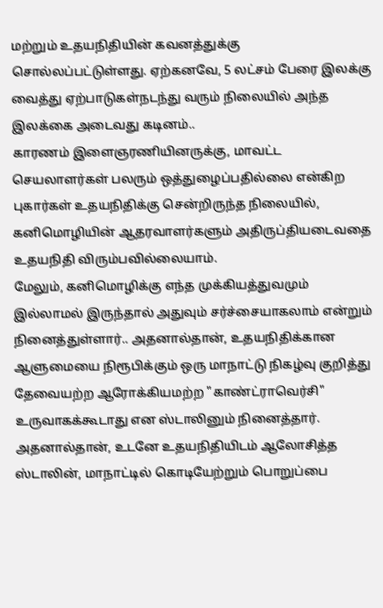மற்றும் உதயநிதியின் கவனத்துக்கு சொல்லப்பட்டுள்ளது. ஏற்கனவே, 5 லட்சம் பேரை இலக்கு வைத்து ஏற்பாடுகள்நடந்து வரும் நிலையில் அந்த இலக்கை அடைவது கடினம்..
காரணம் இளைஞரணியினருக்கு, மாவட்ட செயலாளர்கள் பலரும் ஒத்துழைப்பதில்லை என்கிற புகார்கள் உதயநிதிக்கு சென்றிருந்த நிலையில், கனிமொழியின் ஆதரவாளர்களும் அதிருப்தியடைவதை உதயநிதி விரும்பவில்லையாம்.
மேலும், கனிமொழிக்கு எந்த முக்கியத்துவமும் இல்லாமல் இருந்தால் அதுவும் சர்ச்சையாகலாம் என்றும் நினைத்துள்ளார்.. அதனால்தான், உதயநிதிக்கான ஆளுமையை நிரூபிக்கும் ஒரு மாநாட்டு நிகழ்வு குறித்து தேவையற்ற ஆரோக்கியமற்ற "காண்ட்ராவெர்சி" உருவாகக்கூடாது என ஸ்டாலினும் நினைத்தார். அதனால்தான், உடனே உதயநிதியிடம் ஆலோசித்த ஸ்டாலின், மாநாட்டில் கொடியேற்றும் பொறுப்பை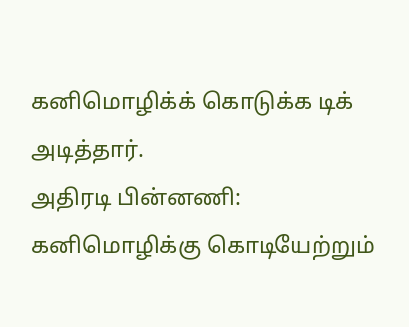கனிமொழிக்க் கொடுக்க டிக் அடித்தார்.
அதிரடி பின்னணி: கனிமொழிக்கு கொடியேற்றும்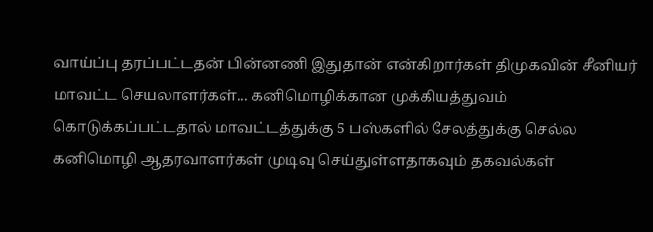வாய்ப்பு தரப்பட்டதன் பின்னணி இதுதான் என்கிறார்கள் திமுகவின் சீனியர் மாவட்ட செயலாளர்கள்... கனிமொழிக்கான முக்கியத்துவம் கொடுக்கப்பட்டதால் மாவட்டத்துக்கு 5 பஸ்களில் சேலத்துக்கு செல்ல கனிமொழி ஆதரவாளர்கள் முடிவு செய்துள்ளதாகவும் தகவல்கள்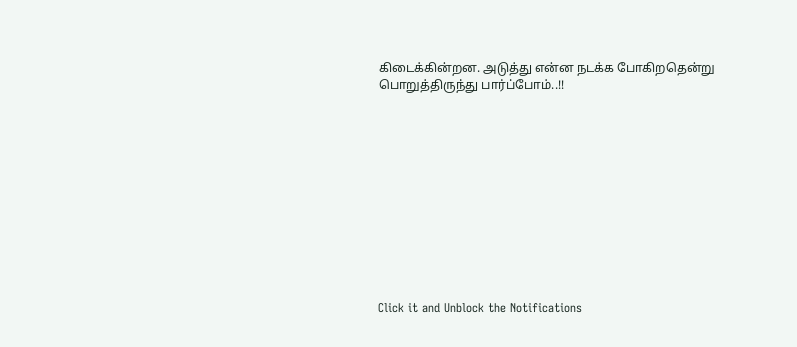கிடைக்கின்றன. அடுத்து என்ன நடக்க போகிறதென்று பொறுத்திருந்து பார்ப்போம்..!!












Click it and Unblock the Notifications